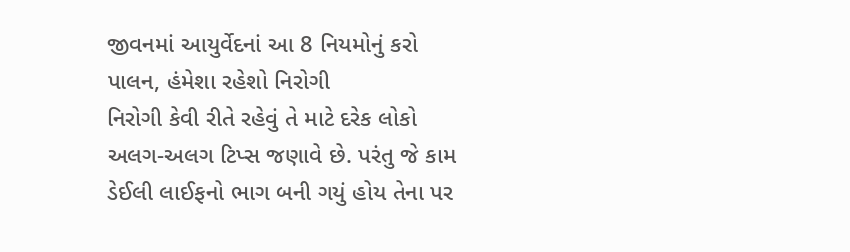જીવનમાં આયુર્વેદનાં આ 8 નિયમોનું કરો પાલન, હંમેશા રહેશો નિરોગી
નિરોગી કેવી રીતે રહેવું તે માટે દરેક લોકો અલગ-અલગ ટિપ્સ જણાવે છે. પરંતુ જે કામ ડેઈલી લાઈફનો ભાગ બની ગયું હોય તેના પર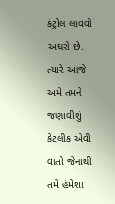કંટ્રોલ લાવવો અઘરો છે. ત્યારે આજે અમે તમને જણાવીશું કેટલીક એવી વાતો જેનાથી તમે હંમેશા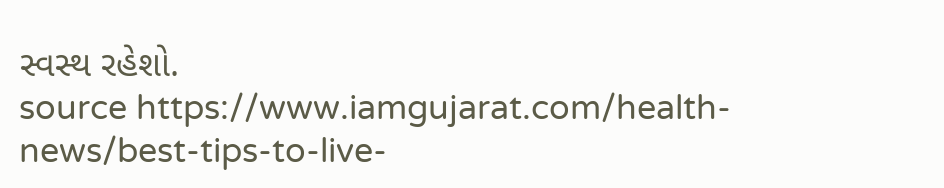સ્વસ્થ રહેશો.
source https://www.iamgujarat.com/health-news/best-tips-to-live-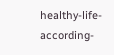healthy-life-according-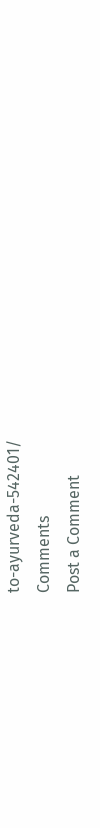to-ayurveda-542401/
Comments
Post a Comment